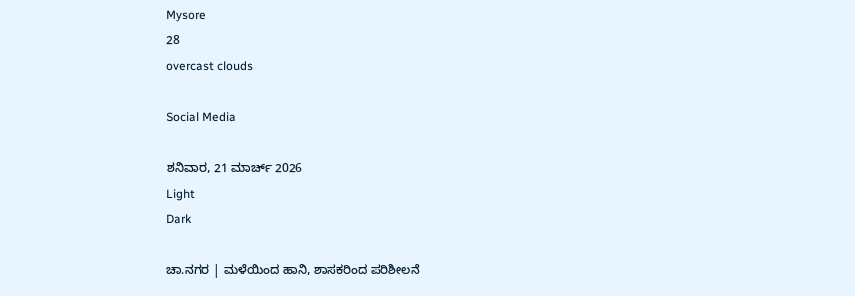Mysore
28
overcast clouds

Social Media

ಶನಿವಾರ, 21 ಮಾರ್ಚ್ 2026
Light
Dark

ಚಾ.ನಗರ | ಮಳೆಯಿಂದ ಹಾನಿ, ಶಾಸಕರಿಂದ ಪರಿಶೀಲನೆ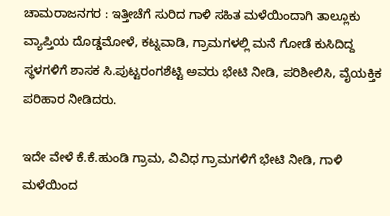ಚಾಮರಾಜನಗರ : ಇತ್ತೀಚೆಗೆ ಸುರಿದ ಗಾಳಿ ಸಹಿತ ಮಳೆಯಿಂದಾಗಿ ತಾಲ್ಲೂಕು ವ್ಯಾಪ್ತಿಯ ದೊಡ್ಡಮೋಳೆ, ಕಟ್ನವಾಡಿ, ಗ್ರಾಮಗಳಲ್ಲಿ ಮನೆ ಗೋಡೆ ಕುಸಿದಿದ್ದ ಸ್ಥಳಗಳಿಗೆ ಶಾಸಕ ಸಿ.ಪುಟ್ಟರಂಗಶೆಟ್ಟಿ ಅವರು ಭೇಟಿ ನೀಡಿ, ಪರಿಶೀಲಿಸಿ, ವೈಯಕ್ತಿಕ ಪರಿಹಾರ ನೀಡಿದರು.

ಇದೇ ವೇಳೆ ಕೆ.ಕೆ.ಹುಂಡಿ ಗ್ರಾಮ, ವಿವಿಧ ಗ್ರಾಮಗಳಿಗೆ ಭೇಟಿ ನೀಡಿ, ಗಾಳಿ ಮಳೆಯಿಂದ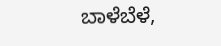ಬಾಳೆಬೆಳೆ,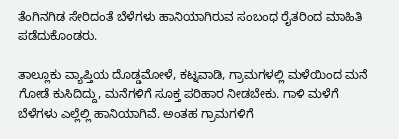ತೆಂಗಿನಗಿಡ ಸೇರಿದಂತೆ ಬೆಳೆಗಳು ಹಾನಿಯಾಗಿರುವ ಸಂಬಂಧ ರೈತರಿಂದ ಮಾಹಿತಿ ಪಡೆದುಕೊಂಡರು.

ತಾಲ್ಲೂಕು ವ್ಯಾಪ್ತಿಯ ದೊಡ್ಡಮೋಳೆ, ಕಟ್ನವಾಡಿ, ಗ್ರಾಮಗಳಲ್ಲಿ ಮಳೆಯಿಂದ ಮನೆ ಗೋಡೆ ಕುಸಿದಿದ್ದು, ಮನೆಗಳಿಗೆ ಸೂಕ್ತ ಪರಿಹಾರ ನೀಡಬೇಕು. ಗಾಳಿ ಮಳೆಗೆ ಬೆಳೆಗಳು ಎಲ್ಲೆಲ್ಲಿ ಹಾನಿಯಾಗಿವೆ. ಅಂತಹ ಗ್ರಾಮಗಳಿಗೆ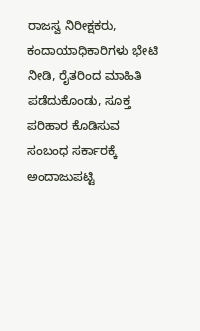ರಾಜಸ್ವ ನಿರೀಕ್ಷಕರು, ಕಂದಾಯಾಧಿಕಾರಿಗಳು ಭೇಟಿ ನೀಡಿ, ರೈತರಿಂದ ಮಾಹಿತಿ ಪಡೆದುಕೊಂಡು, ಸೂಕ್ತ ಪರಿಹಾರ ಕೊಡಿಸುವ ಸಂಬಂಧ ಸರ್ಕಾರಕ್ಕೆ ಅಂದಾಜುಪಟ್ಟಿ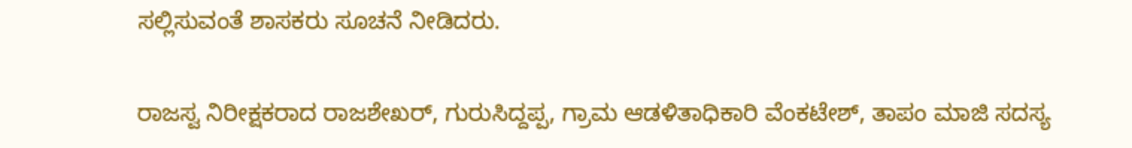ಸಲ್ಲಿಸುವಂತೆ ಶಾಸಕರು ಸೂಚನೆ ನೀಡಿದರು.

ರಾಜಸ್ವ ನಿರೀಕ್ಷಕರಾದ ರಾಜಶೇಖರ್, ಗುರುಸಿದ್ದಪ್ಪ, ಗ್ರಾಮ ಆಡಳಿತಾಧಿಕಾರಿ ವೆಂಕಟೇಶ್, ತಾಪಂ ಮಾಜಿ ಸದಸ್ಯ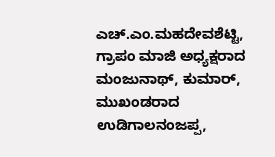ಎಚ್.ಎಂ.ಮಹದೇವಶೆಟ್ಟಿ, ಗ್ರಾಪಂ ಮಾಜಿ ಅಧ್ಯಕ್ಷರಾದ ಮಂಜುನಾಥ್, ಕುಮಾರ್, ಮುಖಂಡರಾದ ಉಡಿಗಾಲನಂಜಪ್ಪ,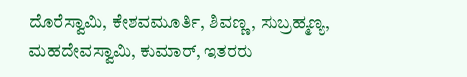ದೊರೆಸ್ವಾಮಿ, ಕೇಶವಮೂರ್ತಿ, ಶಿವಣ್ಣ, ಸುಬ್ರಹ್ಮಣ್ಯ, ಮಹದೇವಸ್ವಾಮಿ, ಕುಮಾರ್, ಇತರರು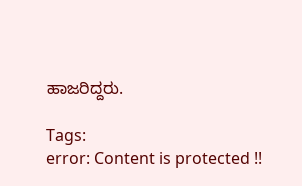ಹಾಜರಿದ್ದರು.

Tags:
error: Content is protected !!